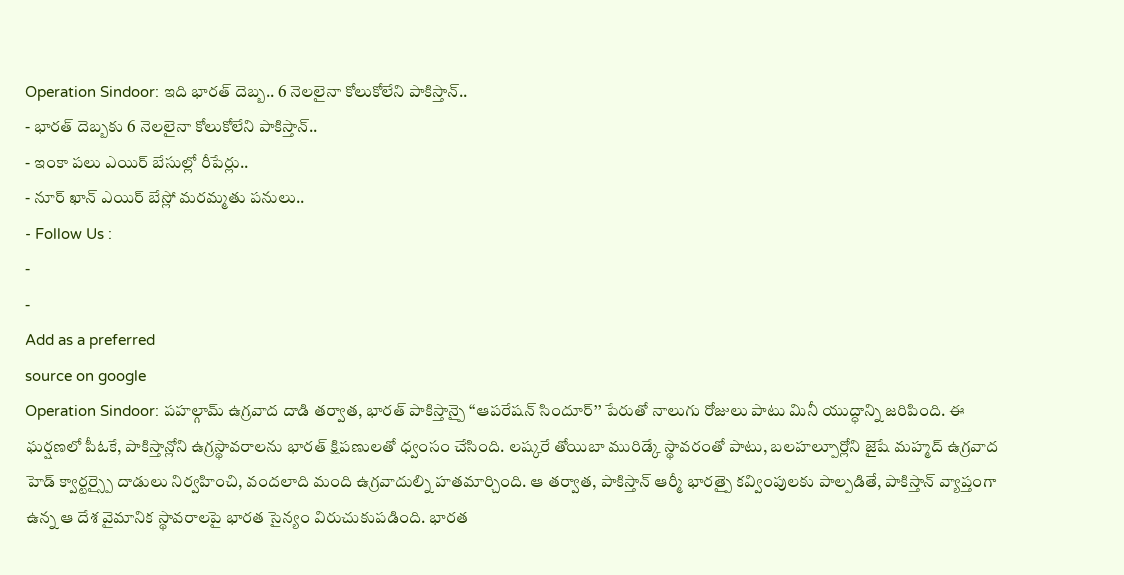Operation Sindoor: ఇది భారత్ దెబ్బ.. 6 నెలలైనా కోలుకోలేని పాకిస్తాన్..
- భారత్ దెబ్బకు 6 నెలలైనా కోలుకోలేని పాకిస్తాన్..
- ఇంకా పలు ఎయిర్ బేసుల్లో రీపేర్లు..
- నూర్ ఖాన్ ఎయిర్ బేస్లో మరమ్మతు పనులు..
- Follow Us :
-
-
Add as a preferred
source on google
Operation Sindoor: పహల్గామ్ ఉగ్రవాద దాడి తర్వాత, భారత్ పాకిస్తాన్పై ‘‘ఆపరేషన్ సిందూర్’’ పేరుతో నాలుగు రోజులు పాటు మినీ యుద్ధాన్ని జరిపింది. ఈ ఘర్షణలో పీఓకే, పాకిస్తాన్లోని ఉగ్రస్థావరాలను భారత్ క్షిపణులతో ధ్వంసం చేసింది. లష్కరే తోయిబా మురిడ్కే స్థావరంతో పాటు, బలహల్పూర్లోని జైషే మహ్మద్ ఉగ్రవాద హెడ్ క్వార్టర్స్పై దాడులు నిర్వహించి, వందలాది మంది ఉగ్రవాదుల్ని హతమార్చింది. ఆ తర్వాత, పాకిస్తాన్ ఆర్మీ భారత్పై కవ్వింపులకు పాల్పడితే, పాకిస్తాన్ వ్యాప్తంగా ఉన్న ఆ దేశ వైమానిక స్థావరాలపై భారత సైన్యం విరుచుకుపడింది. భారత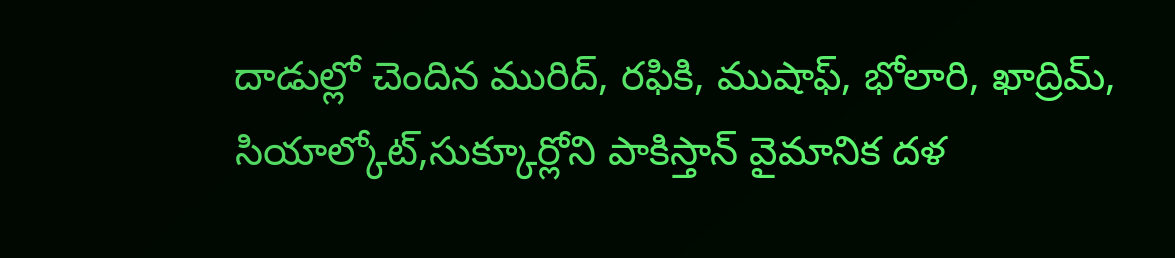దాడుల్లో చెందిన మురిద్, రఫికి, ముషాఫ్, భోలారి, ఖాద్రిమ్, సియాల్కోట్,సుక్కూర్లోని పాకిస్తాన్ వైమానిక దళ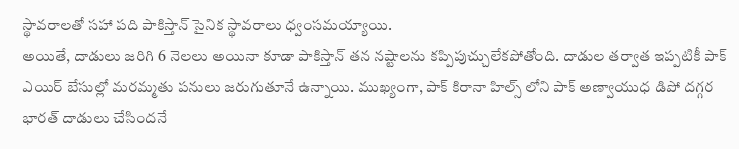స్థావరాలతో సహా పది పాకిస్తాన్ సైనిక స్థావరాలు ధ్వంసమయ్యాయి.
అయితే, దాడులు జరిగి 6 నెలలు అయినా కూడా పాకిస్తాన్ తన నష్టాలను కప్పిపుచ్చులేకపోతోంది. దాడుల తర్వాత ఇప్పటికీ పాక్ ఎయిర్ బేసుల్లో మరమ్మతు పనులు జరుగుతూనే ఉన్నాయి. ముఖ్యంగా, పాక్ కిరానా హిల్స్ లోని పాక్ అణ్వాయుధ డిపో దగ్గర భారత్ దాడులు చేసిందనే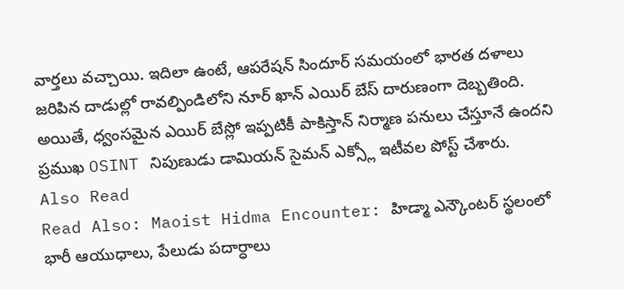వార్తలు వచ్చాయి. ఇదిలా ఉంటే, ఆపరేషన్ సిందూర్ సమయంలో భారత దళాలు జరిపిన దాడుల్లో రావల్పిండిలోని నూర్ ఖాన్ ఎయిర్ బేస్ దారుణంగా దెబ్బతింది. అయితే, ధ్వంసమైన ఎయిర్ బేస్లో ఇప్పటికీ పాకిస్తాన్ నిర్మాణ పనులు చేస్తూనే ఉందని ప్రముఖ OSINT నిపుణుడు డామియన్ సైమన్ ఎక్స్లో ఇటీవల పోస్ట్ చేశారు.
Also Read
Read Also: Maoist Hidma Encounter: హిడ్మా ఎన్కౌంటర్ స్థలంలో భారీ ఆయుధాలు, పేలుడు పదార్ధాలు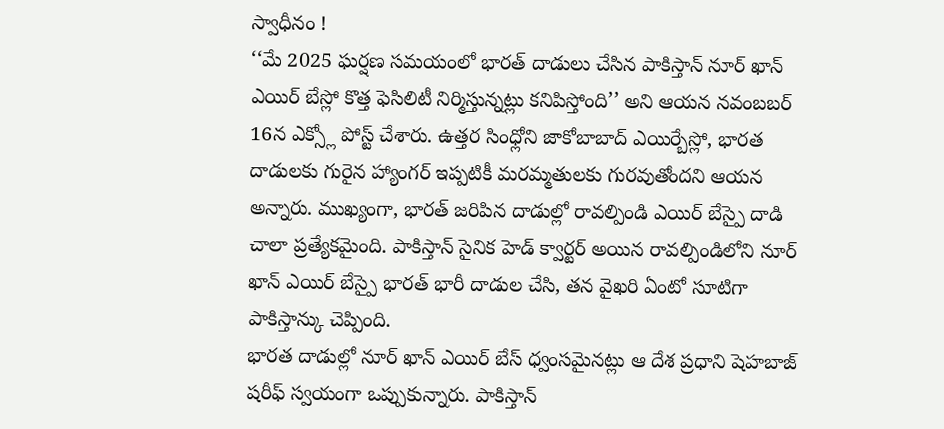స్వాధీనం !
‘‘మే 2025 ఘర్షణ సమయంలో భారత్ దాడులు చేసిన పాకిస్తాన్ నూర్ ఖాన్ ఎయిర్ బేస్లో కొత్త ఫెసిలిటీ నిర్మిస్తున్నట్లు కనిపిస్తోంది’’ అని ఆయన నవంబబర్ 16న ఎక్స్లో పోస్ట్ చేశారు. ఉత్తర సింధ్లోని జాకోబాబాద్ ఎయిర్బేస్లో, భారత దాడులకు గురైన హ్యాంగర్ ఇప్పటికీ మరమ్మతులకు గురవుతోందని ఆయన అన్నారు. ముఖ్యంగా, భారత్ జరిపిన దాడుల్లో రావల్పిండి ఎయిర్ బేస్పై దాడి చాలా ప్రత్యేకమైంది. పాకిస్తాన్ సైనిక హెడ్ క్వార్టర్ అయిన రావల్పిండిలోని నూర్ ఖాన్ ఎయిర్ బేస్పై భారత్ భారీ దాడుల చేసి, తన వైఖరి ఏంటో సూటిగా పాకిస్తాన్కు చెప్పింది.
భారత దాడుల్లో నూర్ ఖాన్ ఎయిర్ బేస్ ధ్వంసమైనట్లు ఆ దేశ ప్రధాని షెహబాజ్ షరీఫ్ స్వయంగా ఒప్పుకున్నారు. పాకిస్తాన్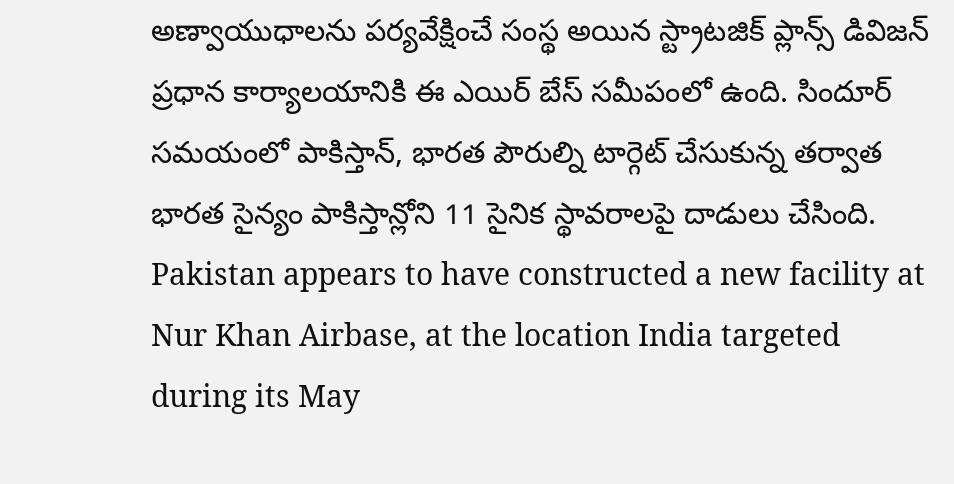అణ్వాయుధాలను పర్యవేక్షించే సంస్థ అయిన స్ట్రాటజిక్ ప్లాన్స్ డివిజన్ ప్రధాన కార్యాలయానికి ఈ ఎయిర్ బేస్ సమీపంలో ఉంది. సిందూర్ సమయంలో పాకిస్తాన్, భారత పౌరుల్ని టార్గెట్ చేసుకున్న తర్వాత భారత సైన్యం పాకిస్తాన్లోని 11 సైనిక స్థావరాలపై దాడులు చేసింది.
Pakistan appears to have constructed a new facility at Nur Khan Airbase, at the location India targeted during its May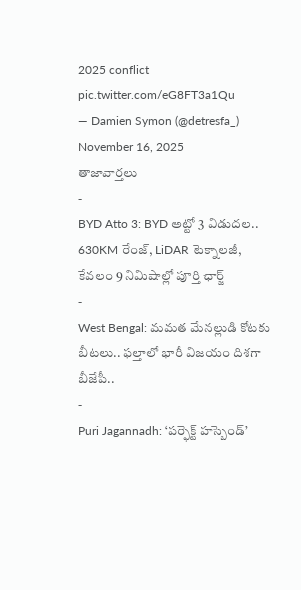2025 conflict pic.twitter.com/eG8FT3a1Qu
— Damien Symon (@detresfa_) November 16, 2025
తాజావార్తలు
-
BYD Atto 3: BYD అట్టో 3 విడుదల.. 630KM రేంజ్, LiDAR టెక్నాలజీ, కేవలం 9 నిమిషాల్లో పూర్తి ఛార్జ్
-
West Bengal: మమత మేనల్లుడి కోటకు బీటలు.. ఫల్తాలో భారీ విజయం దిశగా బీజేపీ..
-
Puri Jagannadh: ‘పర్ఫెక్ట్ హస్బెండ్’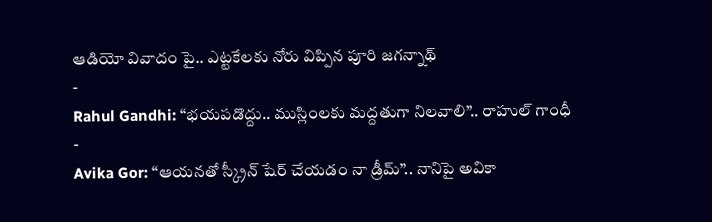ఆడియో వివాదం పై.. ఎట్టకేలకు నోరు విప్పిన పూరి జగన్నాథ్
-
Rahul Gandhi: “భయపడొద్దు.. ముస్లింలకు మద్దతుగా నిలవాలి”.. రాహుల్ గాంధీ
-
Avika Gor: “ఆయనతో స్క్రీన్ షేర్ చేయడం నా డ్రీమ్”.. నానిపై అవికా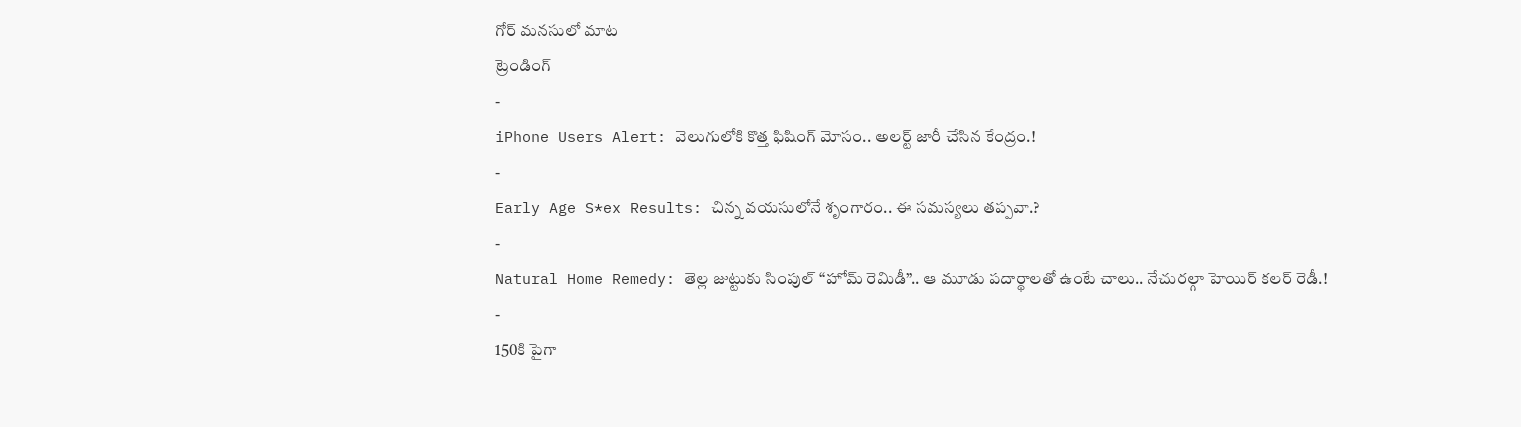గోర్ మనసులో మాట
ట్రెండింగ్
-
iPhone Users Alert: వెలుగులోకి కొత్త ఫిషింగ్ మోసం.. అలర్ట్ జారీ చేసిన కేంద్రం.!
-
Early Age S*ex Results: చిన్న వయసులోనే శృంగారం.. ఈ సమస్యలు తప్పవా.?
-
Natural Home Remedy: తెల్ల జుట్టుకు సింపుల్ “హోమ్ రెమిడీ”.. ఆ మూడు పదార్థాలతో ఉంటే చాలు.. నేచురల్గా హెయిర్ కలర్ రెడీ.!
-
150కి పైగా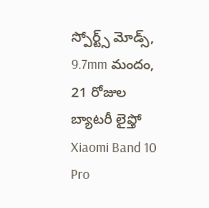స్పోర్ట్స్ మోడ్స్, 9.7mm మందం, 21 రోజుల బ్యాటరీ లైఫ్తో Xiaomi Band 10 Pro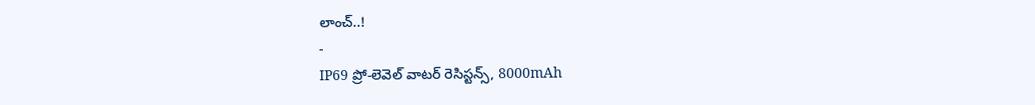లాంచ్..!
-
IP69 ప్రో-లెవెల్ వాటర్ రెసిస్టన్స్, 8000mAh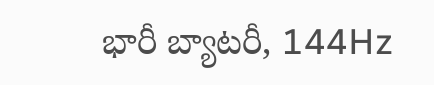భారీ బ్యాటరీ, 144Hz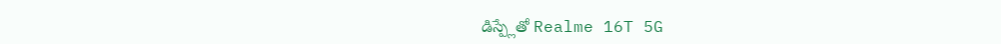డిస్ప్లేతో Realme 16T 5G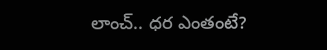లాంచ్.. ధర ఎంతంటే?